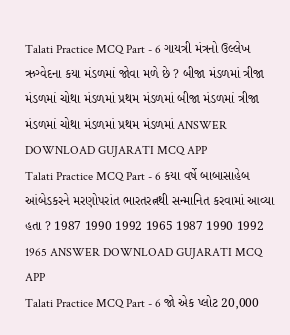Talati Practice MCQ Part - 6 ગાયત્રી મંત્રનો ઉલ્લેખ ઋગ્વેદના કયા મંડળમાં જોવા મળે છે ? બીજા મંડળમાં ત્રીજા મંડળમાં ચોથા મંડળમાં પ્રથમ મંડળમાં બીજા મંડળમાં ત્રીજા મંડળમાં ચોથા મંડળમાં પ્રથમ મંડળમાં ANSWER DOWNLOAD GUJARATI MCQ APP
Talati Practice MCQ Part - 6 કયા વર્ષે બાબાસાહેબ આંબેડકરને મરણોપરાંત ભારતરત્નથી સન્માનિત કરવામાં આવ્યા હતા ? 1987 1990 1992 1965 1987 1990 1992 1965 ANSWER DOWNLOAD GUJARATI MCQ APP
Talati Practice MCQ Part - 6 જો એક પ્લોટ 20,000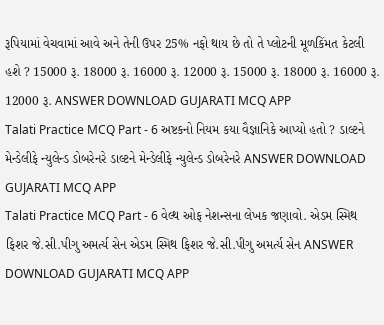રૂપિયામાં વેચવામાં આવે અને તેની ઉપર 25% નફો થાય છે તો તે પ્લોટની મૂળકિંમત કેટલી હશે ? 15000 રૂ. 18000 રૂ. 16000 રૂ. 12000 રૂ. 15000 રૂ. 18000 રૂ. 16000 રૂ. 12000 રૂ. ANSWER DOWNLOAD GUJARATI MCQ APP
Talati Practice MCQ Part - 6 અષ્ટકનો નિયમ કયા વૈજ્ઞાનિકે આપ્યો હતો ? ડાલ્ટને મેન્ડેલીફે ન્યુલેન્ડ ડોબરેનરે ડાલ્ટને મેન્ડેલીફે ન્યુલેન્ડ ડોબરેનરે ANSWER DOWNLOAD GUJARATI MCQ APP
Talati Practice MCQ Part - 6 વેલ્થ ઓફ નેશન્સના લેખક જણાવો. એડમ સ્મિથ ફિશર જે.સી.પીગુ અમર્ત્ય સેન એડમ સ્મિથ ફિશર જે.સી.પીગુ અમર્ત્ય સેન ANSWER DOWNLOAD GUJARATI MCQ APP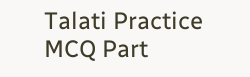Talati Practice MCQ Part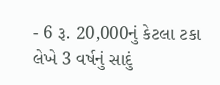- 6 રૂ. 20,000નું કેટલા ટકા લેખે 3 વર્ષનું સાદું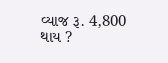વ્યાજ રૂ. 4,800 થાય ?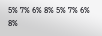5% 7% 6% 8% 5% 7% 6% 8%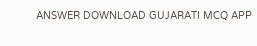ANSWER DOWNLOAD GUJARATI MCQ APP